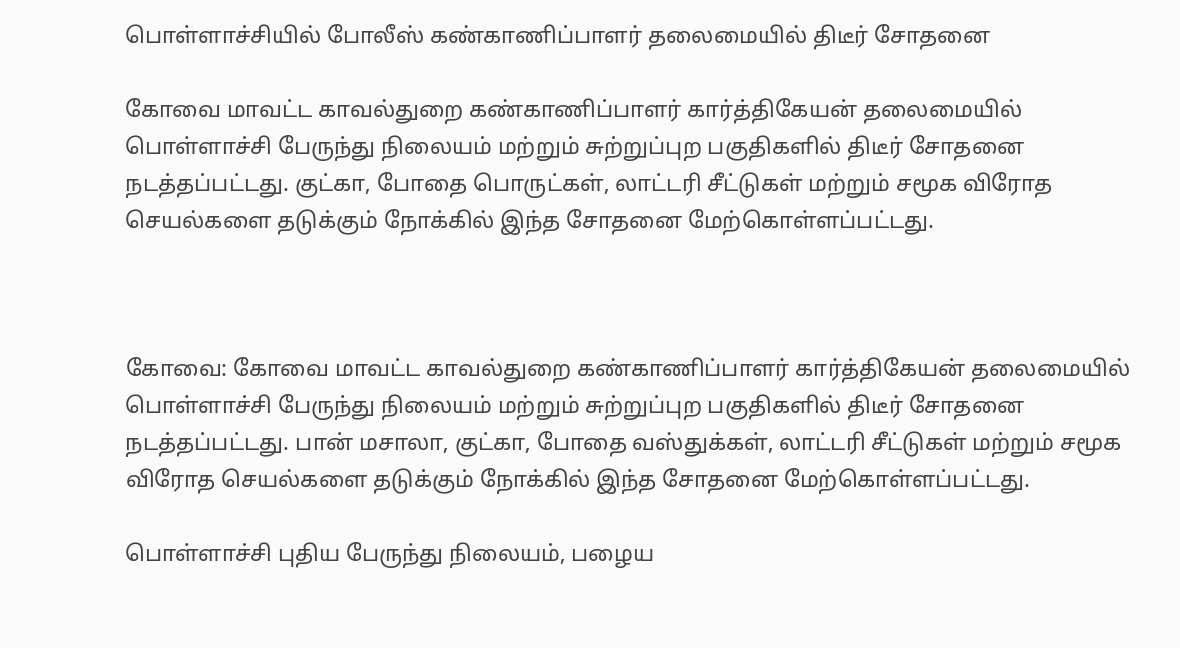பொள்ளாச்சியில் போலீஸ் கண்காணிப்பாளர் தலைமையில் திடீர் சோதனை

கோவை மாவட்ட காவல்துறை கண்காணிப்பாளர் கார்த்திகேயன் தலைமையில் பொள்ளாச்சி பேருந்து நிலையம் மற்றும் சுற்றுப்புற பகுதிகளில் திடீர் சோதனை நடத்தப்பட்டது. குட்கா, போதை பொருட்கள், லாட்டரி சீட்டுகள் மற்றும் சமூக விரோத செயல்களை தடுக்கும் நோக்கில் இந்த சோதனை மேற்கொள்ளப்பட்டது.



கோவை: கோவை மாவட்ட காவல்துறை கண்காணிப்பாளர் கார்த்திகேயன் தலைமையில் பொள்ளாச்சி பேருந்து நிலையம் மற்றும் சுற்றுப்புற பகுதிகளில் திடீர் சோதனை நடத்தப்பட்டது. பான் மசாலா, குட்கா, போதை வஸ்துக்கள், லாட்டரி சீட்டுகள் மற்றும் சமூக விரோத செயல்களை தடுக்கும் நோக்கில் இந்த சோதனை மேற்கொள்ளப்பட்டது.

பொள்ளாச்சி புதிய பேருந்து நிலையம், பழைய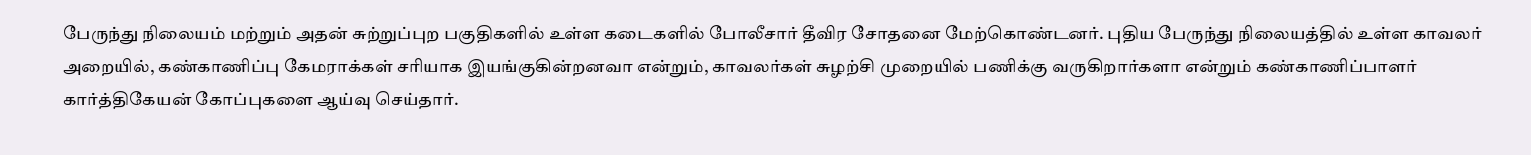பேருந்து நிலையம் மற்றும் அதன் சுற்றுப்புற பகுதிகளில் உள்ள கடைகளில் போலீசார் தீவிர சோதனை மேற்கொண்டனர். புதிய பேருந்து நிலையத்தில் உள்ள காவலர் அறையில், கண்காணிப்பு கேமராக்கள் சரியாக இயங்குகின்றனவா என்றும், காவலர்கள் சுழற்சி முறையில் பணிக்கு வருகிறார்களா என்றும் கண்காணிப்பாளர் கார்த்திகேயன் கோப்புகளை ஆய்வு செய்தார்.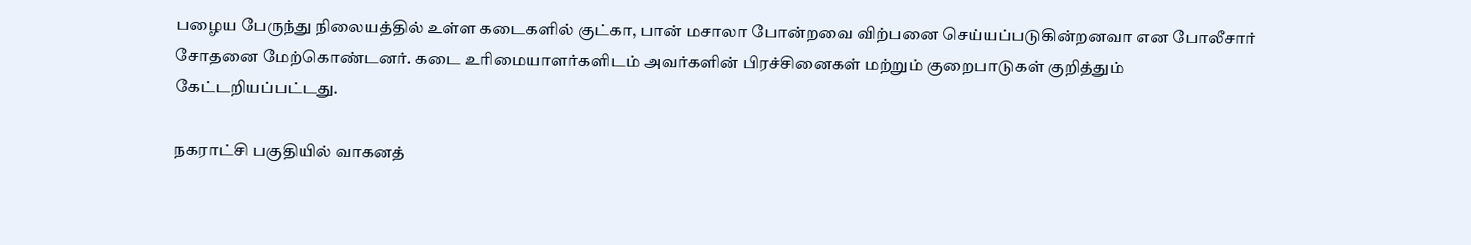பழைய பேருந்து நிலையத்தில் உள்ள கடைகளில் குட்கா, பான் மசாலா போன்றவை விற்பனை செய்யப்படுகின்றனவா என போலீசார் சோதனை மேற்கொண்டனர். கடை உரிமையாளர்களிடம் அவர்களின் பிரச்சினைகள் மற்றும் குறைபாடுகள் குறித்தும் கேட்டறியப்பட்டது.

நகராட்சி பகுதியில் வாகனத்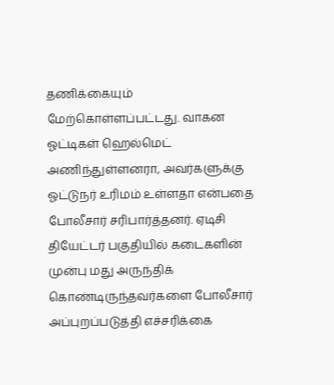தணிக்கையும் மேற்கொள்ளப்பட்டது. வாகன ஓட்டிகள் ஹெல்மெட் அணிந்துள்ளனரா, அவர்களுக்கு ஓட்டுநர் உரிமம் உள்ளதா என்பதை போலீசார் சரிபார்த்தனர். ஏடிசி தியேட்டர் பகுதியில் கடைகளின் முன்பு மது அருந்திக் கொண்டிருந்தவர்களை போலீசார் அப்புறப்படுத்தி எச்சரிக்கை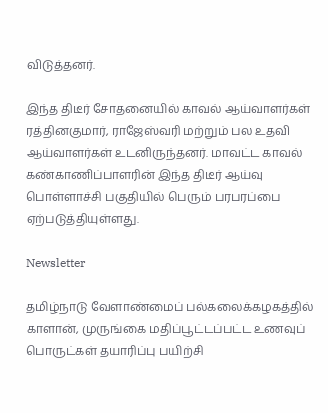விடுத்தனர்.

இந்த திடீர் சோதனையில் காவல் ஆய்வாளர்கள் ரத்தினகுமார், ராஜேஸ்வரி மற்றும் பல உதவி ஆய்வாளர்கள் உடனிருந்தனர். மாவட்ட காவல் கண்காணிப்பாளரின் இந்த திடீர் ஆய்வு பொள்ளாச்சி பகுதியில் பெரும் பரபரப்பை ஏற்படுத்தியுள்ளது.

Newsletter

தமிழ்நாடு வேளாண்மைப் பல்கலைக்கழகத்தில் காளான், முருங்கை மதிப்பூட்டப்பட்ட உணவுப் பொருட்கள் தயாரிப்பு பயிற்சி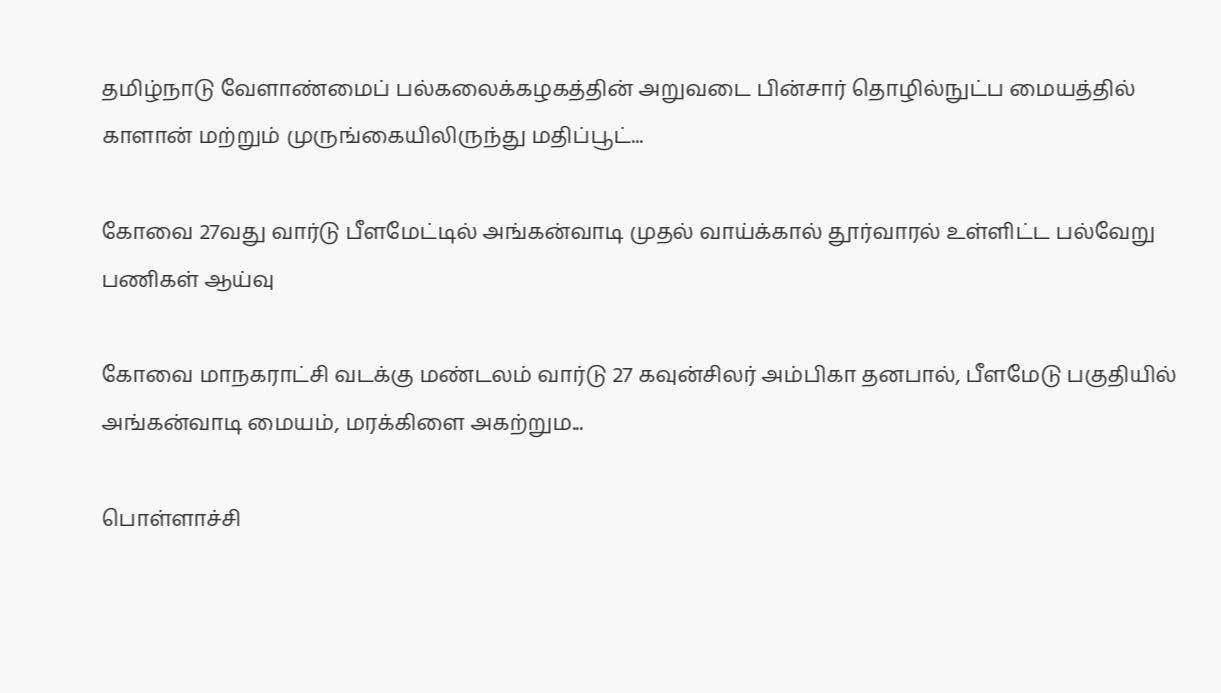தமிழ்நாடு வேளாண்மைப் பல்கலைக்கழகத்தின் அறுவடை பின்சார் தொழில்நுட்ப மையத்தில் காளான் மற்றும் முருங்கையிலிருந்து மதிப்பூட்...

கோவை 27வது வார்டு பீளமேட்டில் அங்கன்வாடி முதல் வாய்க்கால் தூர்வாரல் உள்ளிட்ட பல்வேறு பணிகள் ஆய்வு

கோவை மாநகராட்சி வடக்கு மண்டலம் வார்டு 27 கவுன்சிலர் அம்பிகா தனபால், பீளமேடு பகுதியில் அங்கன்வாடி மையம், மரக்கிளை அகற்றும...

பொள்ளாச்சி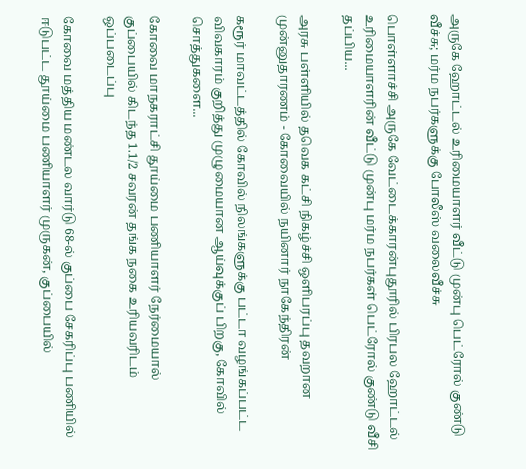அருகே ஹோட்டல் உரிமையாளர் வீட்டு முன்பு பெட்ரோல் குண்டு வீச்சு; மர்ம நபர்களுக்கு போலீஸ் வலைவீச்சு

பொள்ளாச்சி அருகே வேட்டைக்காரன்புதூரில் பிரபல ஹோட்டல் உரிமையாளரின் வீட்டு முன்பு மர்ம நபர்கள் பெட்ரோல் குண்டு வீசி தப்பிய...

அரசு பள்ளியில் தவெக கட்சி நிகழ்ச்சி ஒளிபரப்பு தவறான முன்னுதாரணம் - கோவையில் நயினார் நாகேந்திரன்

கரூர் மாவட்டத்தில் கோவில் நிலங்களுக்கு பட்டா வழங்கப்பட்ட விவகாரம் குறித்து முழுமையான ஆய்வுக்குப் பிறகு, கோவில் சொத்துகளை...

கோவை மாநகராட்சி தூய்மை பணியாளர் நேர்மையால் குப்பையில் கிடந்த 1.1/2 சவரன் தங்க நகை உரியவரிடம் ஒப்படைப்பு

கோவை மத்திய மண்டல வார்டு 68-ல் குப்பை சேகரிப்பு பணியில் ஈடுபட்ட தூய்மை பணியாளர் முருகன், குப்பையில்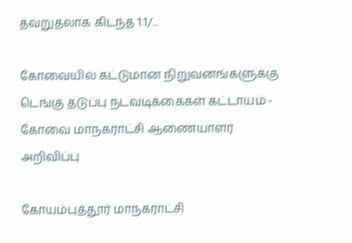தவறுதலாக கிடந்த 1.1/...

கோவையில் கட்டுமான நிறுவனங்களுக்கு டெங்கு தடுப்பு நடவடிக்கைகள் கட்டாயம் - கோவை மாநகராட்சி ஆணையாளர் அறிவிப்பு

கோயம்புத்தூர் மாநகராட்சி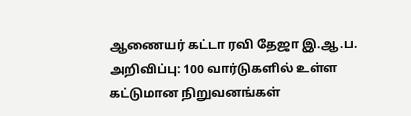ஆணையர் கட்டா ரவி தேஜா இ.ஆ.ப. அறிவிப்பு: 100 வார்டுகளில் உள்ள கட்டுமான நிறுவனங்கள்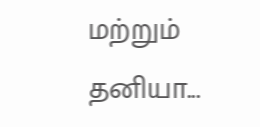மற்றும் தனியா...